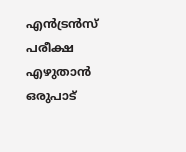എന്‍ട്രന്‍സ് പരീക്ഷ എഴുതാന്‍ ഒരുപാട്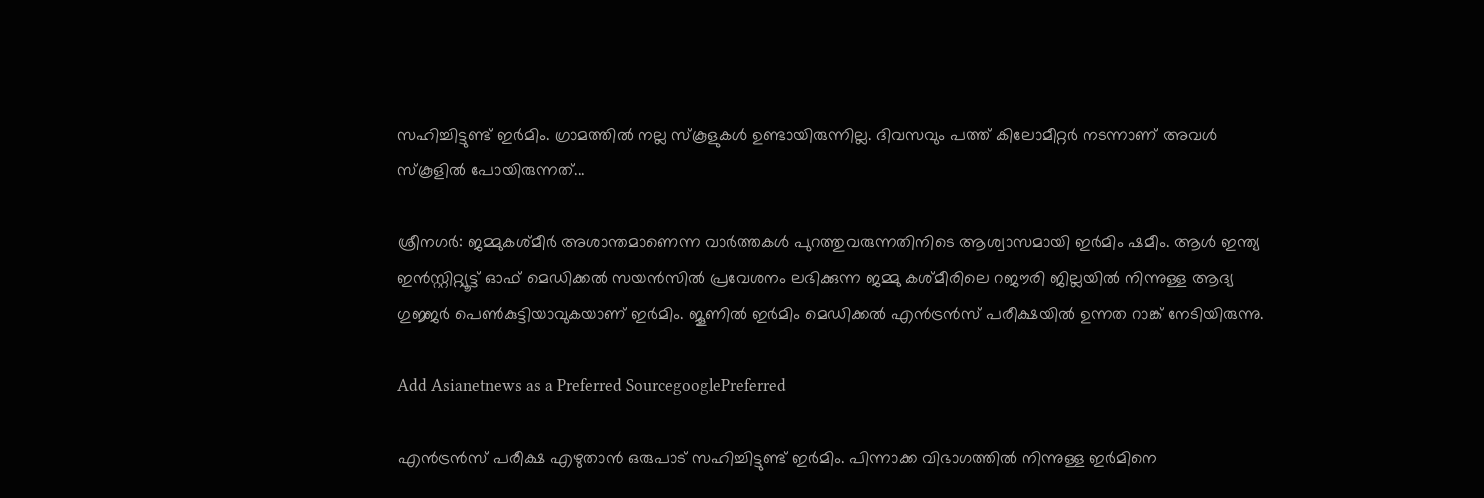സഹിച്ചിട്ടുണ്ട് ഇര്‍മിം. ഗ്രാമത്തില്‍ നല്ല സ്കൂളുകള്‍ ഉണ്ടായിരുന്നില്ല. ദിവസവും പത്ത് കിലോമീറ്റര്‍ നടന്നാണ് അവള്‍ സ്കൂളില്‍ പോയിരുന്നത്...

ശ്രീനഗര്‍: ജമ്മുകശ്മീര്‍ അശാന്തമാണെന്ന വാര്‍ത്തകള്‍ പുറത്തുവരുന്നതിനിടെ ആശ്വാസമായി ഇര്‍മിം ഷമീം. ആള്‍ ഇന്ത്യ ഇന്‍സ്റ്റിറ്റ്യൂട്ട് ഓഫ് മെഡിക്കല്‍ സയന്‍സില്‍ പ്രവേശനം ലഭിക്കുന്ന ജമ്മു കശ്മീരിലെ റജൗരി ജില്ലയില്‍ നിന്നുള്ള ആദ്യ ഗുജ്ജര്‍ പെണ്‍കുട്ടിയാവുകയാണ് ഇര്‍മിം. ജൂണില്‍ ഇര്‍മിം മെഡിക്കല്‍ എന്‍ട്രന്‍സ് പരീക്ഷയില്‍ ഉന്നത റാങ്ക് നേടിയിരുന്നു.

Add Asianetnews as a Preferred SourcegooglePreferred

എന്‍ട്രന്‍സ് പരീക്ഷ എഴുതാന്‍ ഒരുപാട് സഹിച്ചിട്ടുണ്ട് ഇര്‍മിം. പിന്നാക്ക വിഭാഗത്തില്‍ നിന്നുള്ള ഇര്‍മിനെ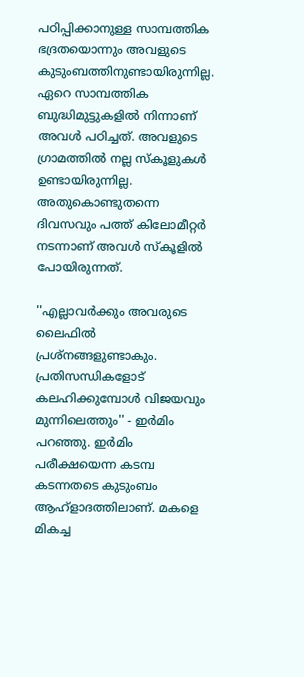പഠിപ്പിക്കാനുള്ള സാമ്പത്തിക ഭദ്രതയൊന്നും അവളുടെ കുടുംബത്തിനുണ്ടായിരുന്നില്ല. ഏറെ സാമ്പത്തിക ബുദ്ധിമുട്ടുകളില്‍ നിന്നാണ് അവള്‍ പഠിച്ചത്. അവളുടെ ഗ്രാമത്തില്‍ നല്ല സ്കൂളുകള്‍ ഉണ്ടായിരുന്നില്ല. അതുകൊണ്ടുതന്നെ ദിവസവും പത്ത് കിലോമീറ്റര്‍ നടന്നാണ് അവള്‍ സ്കൂളില്‍ പോയിരുന്നത്.

''എല്ലാവര്‍ക്കും അവരുടെ ലൈഫില്‍ പ്രശ്നങ്ങളുണ്ടാകും. പ്രതിസന്ധികളോട് കലഹിക്കുമ്പോള്‍ വിജയവും മുന്നിലെത്തും'' - ഇര്‍മിം പറഞ്ഞു. ഇര്‍മിം പരീക്ഷയെന്ന കടമ്പ കടന്നതടെ കുടുംബം ആഹ്ളാദത്തിലാണ്. മകളെ മികച്ച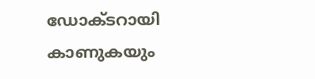ഡോക്ടറായി കാണുകയും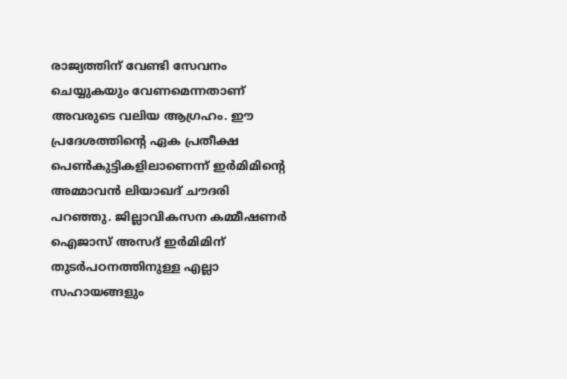രാജ്യത്തിന് വേണ്ടി സേവനം ചെയ്യുകയും വേണമെന്നതാണ് അവരുടെ വലിയ ആഗ്രഹം. ഈ പ്രദേശത്തിന്‍റെ ഏക പ്രതീക്ഷ പെണ്‍കുട്ടികളിലാണെന്ന് ഇര്‍മിമിന്‍റെ അമ്മാവന്‍ ലിയാഖദ് ചൗദരി പറഞ്ഞു. ജില്ലാവികസന കമ്മീഷണര്‍ ഐജാസ് അസദ് ഇര്‍മിമിന് തുടര്‍പഠനത്തിനുള്ള എല്ലാ സഹായങ്ങളും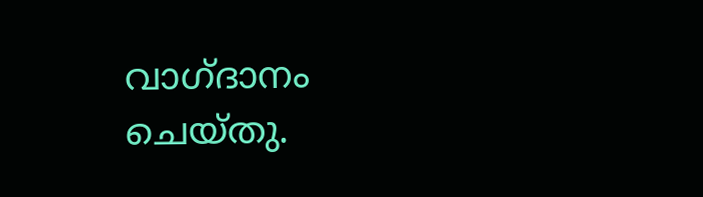വാഗ്ദാനം ചെയ്തു.